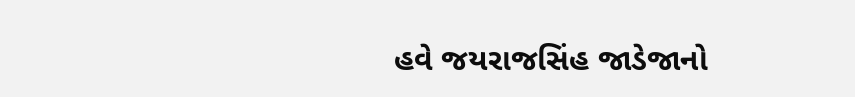હવે જયરાજસિંહ જાડેજાનો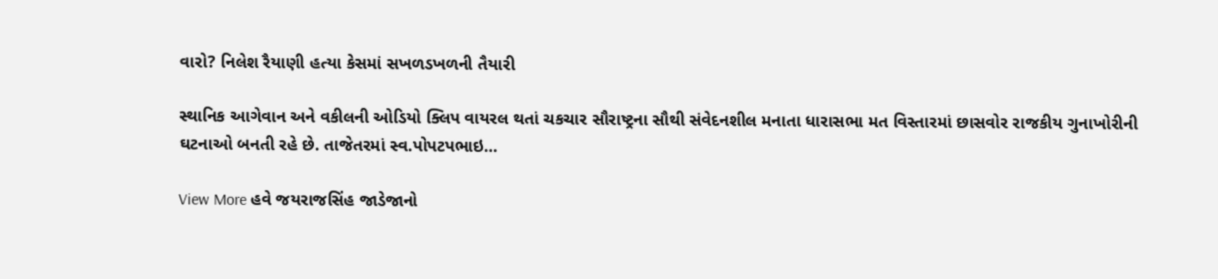વારો? નિલેશ રૈયાણી હત્યા કેસમાં સખળડખળની તૈયારી

સ્થાનિક આગેવાન અને વકીલની ઓડિયો ક્લિપ વાયરલ થતાં ચકચાર સૌરાષ્ટ્રના સૌથી સંવેદનશીલ મનાતા ધારાસભા મત વિસ્તારમાં છાસવોર રાજકીય ગુનાખોરીની ઘટનાઓ બનતી રહે છે. તાજેતરમાં સ્વ.પોપટપભાઇ…

View More હવે જયરાજસિંહ જાડેજાનો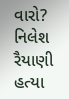વારો? નિલેશ રૈયાણી હત્યા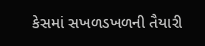કેસમાં સખળડખળની તૈયારી